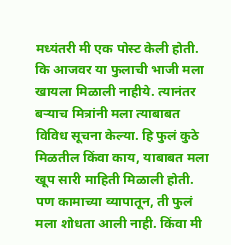मध्यंतरी मी एक पोस्ट केली होती. कि आजवर या फुलाची भाजी मला खायला मिळाली नाहीये. त्यानंतर बऱ्याच मित्रांनी मला त्याबाबत विविध सूचना केल्या. हि फुलं कुठे मिळतील किंवा काय, याबाबत मला खूप सारी माहिती मिळाली होती. पण कामाच्या व्यापातून, ती फुलं मला शोधता आली नाही. किंवा मी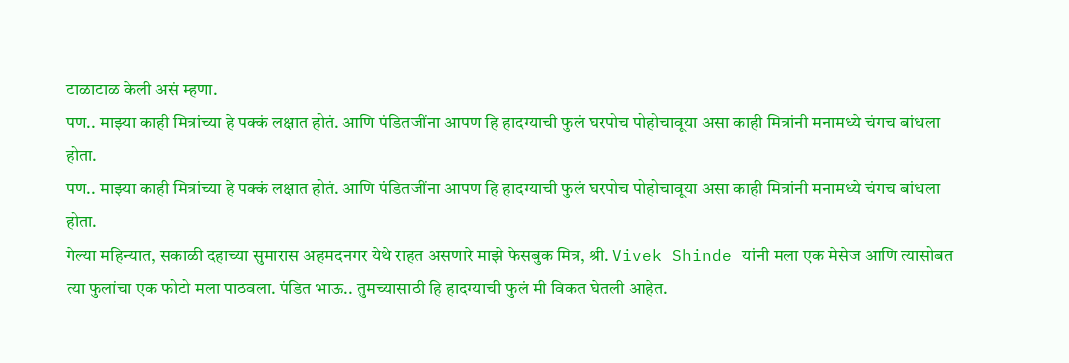टाळाटाळ केली असं म्हणा.
पण.. माझ्या काही मित्रांच्या हे पक्कं लक्षात होतं. आणि पंडितजींना आपण हि हादग्याची फुलं घरपोच पोहोचावूया असा काही मित्रांनी मनामध्ये चंगच बांधला होता.
पण.. माझ्या काही मित्रांच्या हे पक्कं लक्षात होतं. आणि पंडितजींना आपण हि हादग्याची फुलं घरपोच पोहोचावूया असा काही मित्रांनी मनामध्ये चंगच बांधला होता.
गेल्या महिन्यात, सकाळी दहाच्या सुमारास अहमदनगर येथे राहत असणारे माझे फेसबुक मित्र, श्री. Vivek Shinde यांनी मला एक मेसेज आणि त्यासोबत त्या फुलांचा एक फोटो मला पाठवला. पंडित भाऊ.. तुमच्यासाठी हि हादग्याची फुलं मी विकत घेतली आहेत.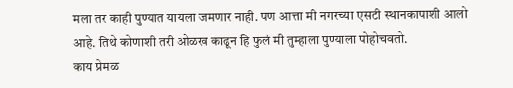मला तर काही पुण्यात यायला जमणार नाही. पण आत्ता मी नगरच्या एसटी स्थानकापाशी आलो आहे. तिथे कोणाशी तरी ओळख काढून हि फुलं मी तुम्हाला पुण्याला पोहोचवतो.
काय प्रेमळ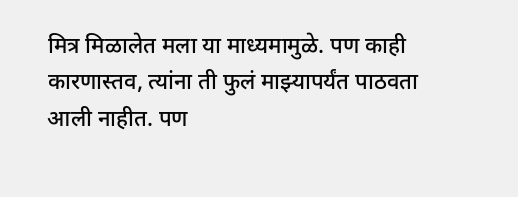मित्र मिळालेत मला या माध्यमामुळे. पण काही कारणास्तव, त्यांना ती फुलं माझ्यापर्यंत पाठवता आली नाहीत. पण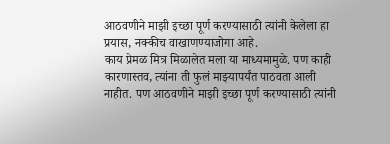आठवणीने माझी इच्छा पूर्ण करण्यासाठी त्यांनी केलेला हा प्रयास, नक्कीच वाखाणण्याजोगा आहे.
काय प्रेमळ मित्र मिळालेत मला या माध्यमामुळे. पण काही कारणास्तव, त्यांना ती फुलं माझ्यापर्यंत पाठवता आली नाहीत. पण आठवणीने माझी इच्छा पूर्ण करण्यासाठी त्यांनी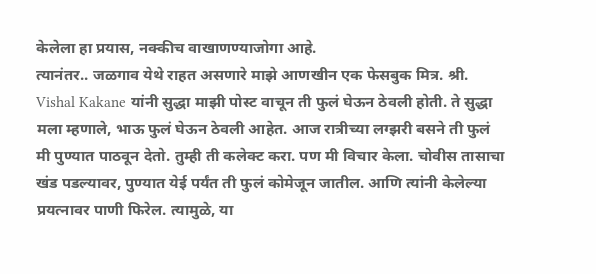केलेला हा प्रयास, नक्कीच वाखाणण्याजोगा आहे.
त्यानंतर.. जळगाव येथे राहत असणारे माझे आणखीन एक फेसबुक मित्र. श्री. Vishal Kakane यांनी सुद्धा माझी पोस्ट वाचून ती फुलं घेऊन ठेवली होती. ते सुद्धा मला म्हणाले, भाऊ फुलं घेऊन ठेवली आहेत. आज रात्रीच्या लग्झरी बसने ती फुलं मी पुण्यात पाठवून देतो. तुम्ही ती कलेक्ट करा. पण मी विचार केला. चोवीस तासाचा खंड पडल्यावर, पुण्यात येई पर्यंत ती फुलं कोमेजून जातील. आणि त्यांनी केलेल्या प्रयत्नावर पाणी फिरेल. त्यामुळे, या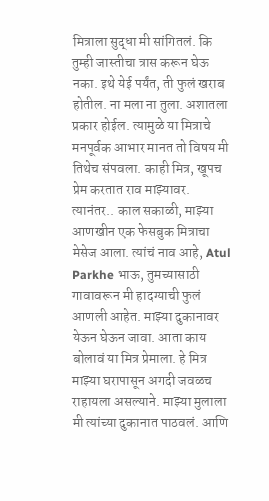मित्राला सुद्धा मी सांगितलं. कि तुम्ही जास्तीचा त्रास करून घेऊ नका. इथे येई पर्यंत, ती फुलं खराब होतील. ना मला ना तुला. अशातला प्रकार होईल. त्यामुळे या मित्राचे मनपूर्वक आभार मानत तो विषय मी तिथेच संपवला. काही मित्र, खूपच प्रेम करतात राव माझ्यावर.
त्यानंतर.. काल सकाळी, माझ्या आणखीन एक फेसबुक मित्राचा मेसेज आला. त्यांचं नाव आहे, Atul Parkhe भाऊ, तुमच्यासाठी गावावरून मी हादग्याची फुलं आणली आहेत. माझ्या दुकानावर येऊन घेऊन जावा. आता काय बोलावं या मित्र प्रेमाला. हे मित्र माझ्या घरापासून अगदी जवळच राहायला असल्याने. माझ्या मुलाला मी त्यांच्या दुकानात पाठवलं. आणि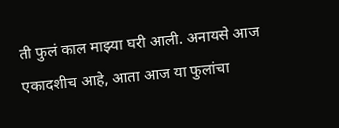ती फुलं काल माझ्या घरी आली. अनायसे आज एकादशीच आहे, आता आज या फुलांचा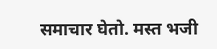समाचार घेतो. मस्त भजी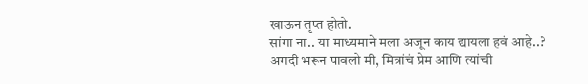खाऊन तृप्त होतो.
सांगा ना.. या माध्यमाने मला अजून काय द्यायला हवं आहे..?
अगदी भरून पावलो मी, मित्रांचं प्रेम आणि त्यांची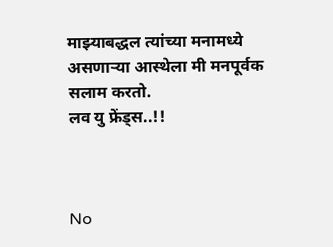माझ्याबद्धल त्यांच्या मनामध्ये असणाऱ्या आस्थेला मी मनपूर्वक सलाम करतो.
लव यु फ्रेंड्स..!!



No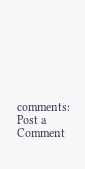comments:
Post a Comment